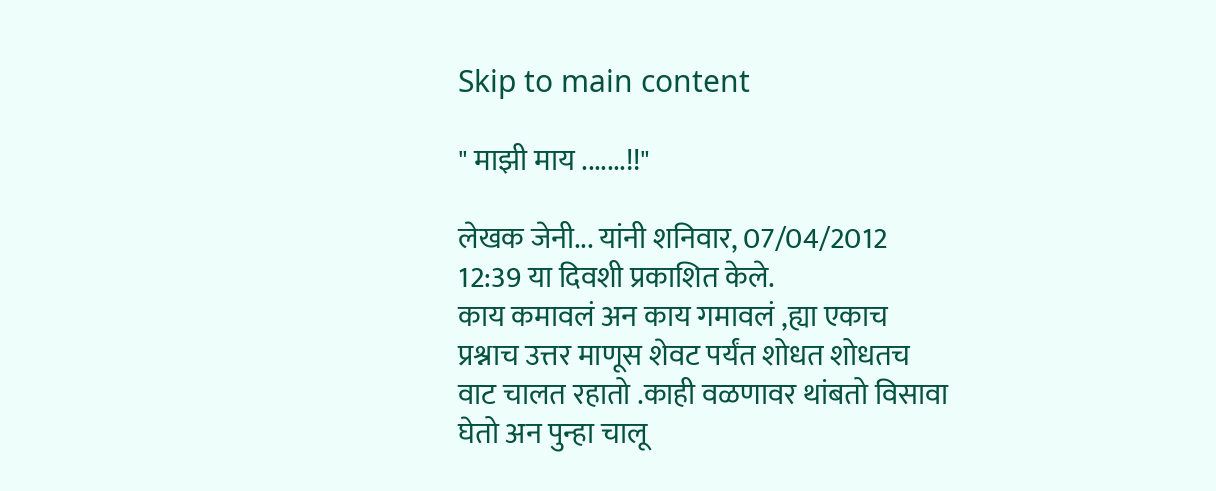Skip to main content

" माझी माय .......!!"

लेखक जेनी... यांनी शनिवार, 07/04/2012 12:39 या दिवशी प्रकाशित केले.
काय कमावलं अन काय गमावलं ,ह्या एकाच प्रश्नाच उत्तर माणूस शेवट पर्यंत शोधत शोधतच वाट चालत रहातो .काही वळणावर थांबतो विसावा घेतो अन पुन्हा चालू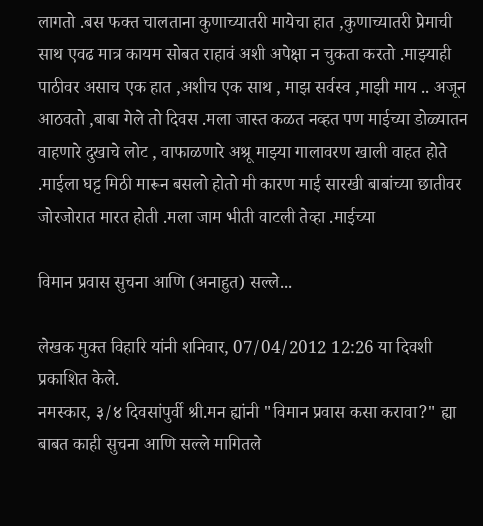लागतो .बस फक्त चालताना कुणाच्यातरी मायेचा हात ,कुणाच्यातरी प्रेमाची साथ एवढ मात्र कायम सोबत राहावं अशी अपेक्षा न चुकता करतो .माझ्याही पाठीवर असाच एक हात ,अशीच एक साथ , माझ सर्वस्व ,माझी माय .. अजून आठवतो ,बाबा गेले तो दिवस .मला जास्त कळत नव्हत पण माईच्या डोळ्यातन वाहणारे दुखाचे लोट , वाफाळणारे अश्रू माझ्या गालावरण खाली वाहत होते .माईला घट्ट मिठी मारून बसलो होतो मी कारण माई सारखी बाबांच्या छातीवर जोरजोरात मारत होती .मला जाम भीती वाटली तेव्हा .माईच्या

विमान प्रवास सुचना आणि (अनाहुत) सल्ले...

लेखक मुक्त विहारि यांनी शनिवार, 07/04/2012 12:26 या दिवशी प्रकाशित केले.
नमस्कार, ३/४ दिवसांपुर्वी श्री.मन ह्यांनी "विमान प्रवास कसा करावा?" ह्या बाबत काही सुचना आणि सल्ले मागितले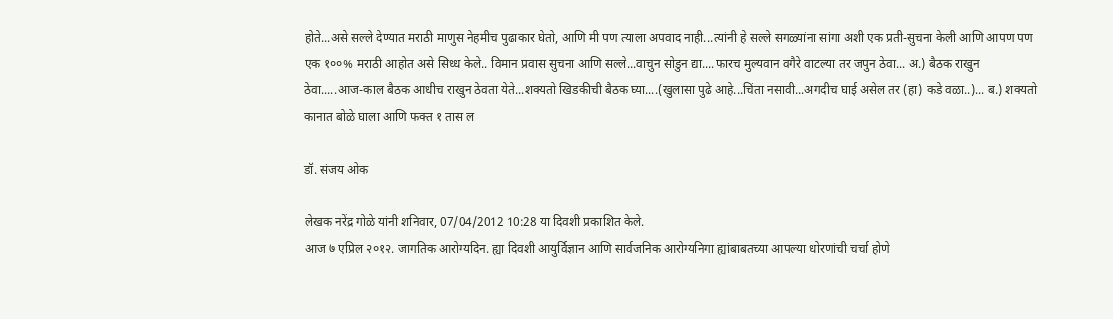होते...असे सल्ले देण्यात मराठी माणुस नेहमीच पुढाकार घेतो, आणि मी पण त्याला अपवाद नाही...त्यांनी हे सल्ले सगळ्यांना सांगा अशी एक प्रती-सुचना केली आणि आपण पण एक १००% मराठी आहोत असे सिध्ध केले.. विमान प्रवास सुचना आणि सल्ले...वाचुन सोडुन द्या....फारच मुल्यवान वगैरे वाटल्या तर जपुन ठेवा... अ.) बैठक राखुन ठेवा.....आज-काल बैठक आधीच राखुन ठेवता येते...शक्यतो खिडकीची बैठक घ्या....(खुलासा पुढे आहे...चिंता नसावी...अगदीच घाई असेल तर (हा) कडे वळा..)... ब.) शक्यतो कानात बोळे घाला आणि फक्त १ तास ल

डॉ. संजय ओक

लेखक नरेंद्र गोळे यांनी शनिवार, 07/04/2012 10:28 या दिवशी प्रकाशित केले.
आज ७ एप्रिल २०१२. जागतिक आरोग्यदिन. ह्या दिवशी आयुर्विज्ञान आणि सार्वजनिक आरोग्यनिगा ह्यांबाबतच्या आपल्या धोरणांची चर्चा होणे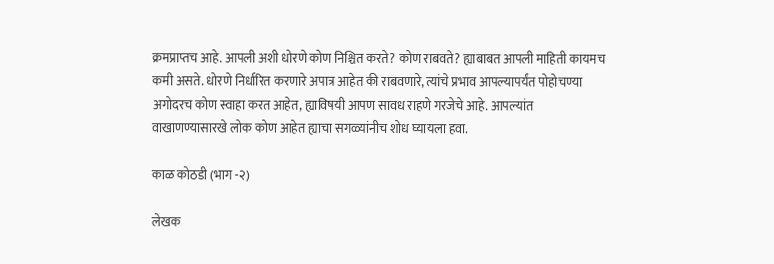क्रमप्राप्तच आहे. आपली अशी धोरणे कोण निश्चित करते? कोण राबवते? ह्याबाबत आपली माहिती कायमच कमी असते. धोरणे निर्धारित करणारे अपात्र आहेत की राबवणारे, त्यांचे प्रभाव आपल्यापर्यंत पोहोचण्या अगोदरच कोण स्वाहा करत आहेत, ह्याविषयी आपण सावध राहणे गरजेचे आहे. आपल्यांत वाखाणण्यासारखे लोक कोण आहेत ह्याचा सगळ्यांनीच शोध घ्यायला हवा.

काळ कोठडी (भाग -२)

लेखक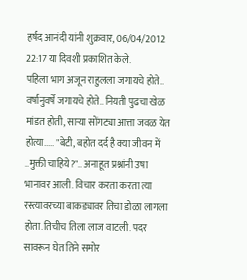हर्षद आनंदी यांनी शुक्रवार, 06/04/2012 22:17 या दिवशी प्रकाशित केले.
पहिला भाग अजून राहुलला जगायचे होते.. वर्षानुवर्षे जगायचे होते.. नियती पुढचा खेळ मांडत होती, साऱ्या सोंगट्या आत्ता जवळ येत होत्या..... "बेटी, बहोत दर्द है क्या जीवन में ..मुक्ती चाहिये?".. अनाहूत प्रश्नांनी उषा भानावर आली. विचार करता करता त्या रस्त्यावरच्या बाकड्यावर तिचा डोळा लागला होता.तिचीच तिला लाज वाटली. पदर सावरून घेत तिने समोर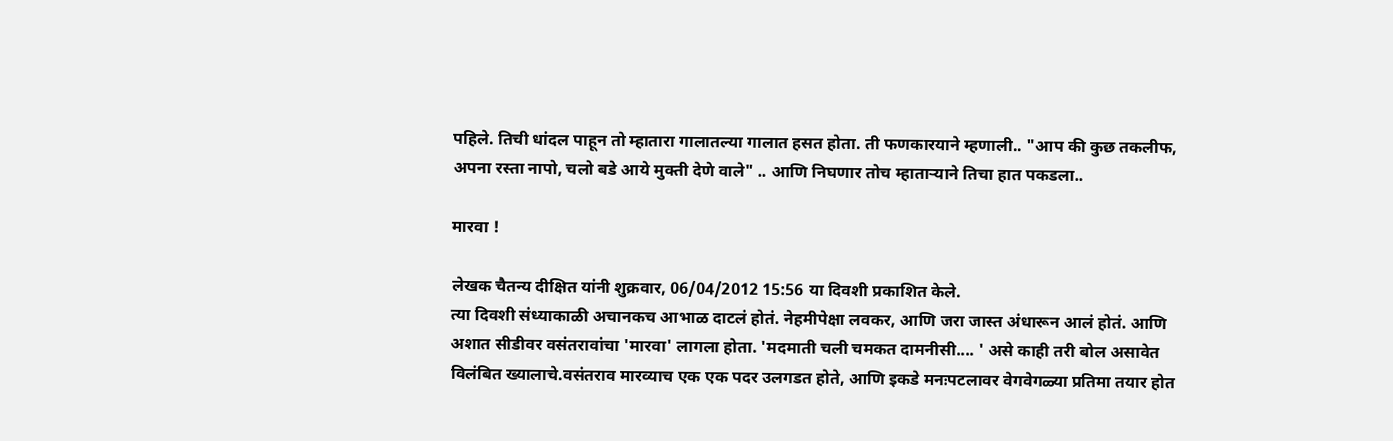पहिले. तिची धांदल पाहून तो म्हातारा गालातल्या गालात हसत होता. ती फणकारयाने म्हणाली.. "आप की कुछ तकलीफ, अपना रस्ता नापो, चलो बडे आये मुक्ती देणे वाले" .. आणि निघणार तोच म्हाताऱ्याने तिचा हात पकडला..

मारवा !

लेखक चैतन्य दीक्षित यांनी शुक्रवार, 06/04/2012 15:56 या दिवशी प्रकाशित केले.
त्या दिवशी संध्याकाळी अचानकच आभाळ दाटलं होतं. नेहमीपेक्षा लवकर, आणि जरा जास्त अंधारून आलं होतं. आणि अशात सीडीवर वसंतरावांचा 'मारवा' लागला होता. 'मदमाती चली चमकत दामनीसी.... ' असे काही तरी बोल असावेत विलंबित ख्यालाचे.वसंतराव मारव्याच एक एक पदर उलगडत होते, आणि इकडे मनःपटलावर वेगवेगळ्या प्रतिमा तयार होत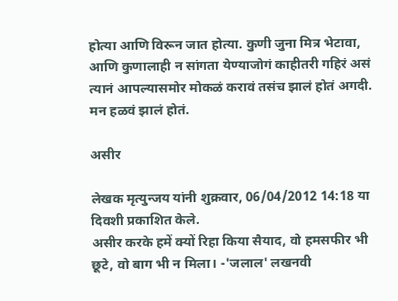होत्या आणि विरून जात होत्या. कुणी जुना मित्र भेटावा, आणि कुणालाही न सांगता येण्याजोगं काहीतरी गहिरं असं त्यानं आपल्यासमोर मोकळं करावं तसंच झालं होतं अगदी. मन हळवं झालं होतं.

असीर

लेखक मृत्युन्जय यांनी शुक्रवार, 06/04/2012 14:18 या दिवशी प्रकाशित केले.
असीर करके हमें क्यों रिहा किया सैयाद, वो हमसफीर भी छूटे, वो बाग भी न मिला। -'जलाल' लखनवी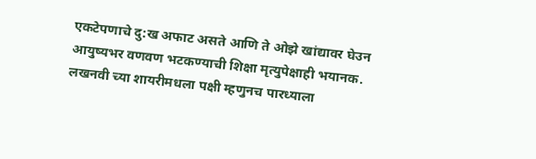एकटेपणाचे दु:ख अफाट असते आणि ते ओझे खांद्यावर घेउन आयुष्यभर वणवण भटकण्याची शिक्षा मृत्युपेक्षाही भयानक. लखनवी च्या शायरीमधला पक्षी म्हणुनच पारध्याला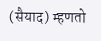(सैयाद) म्हणतो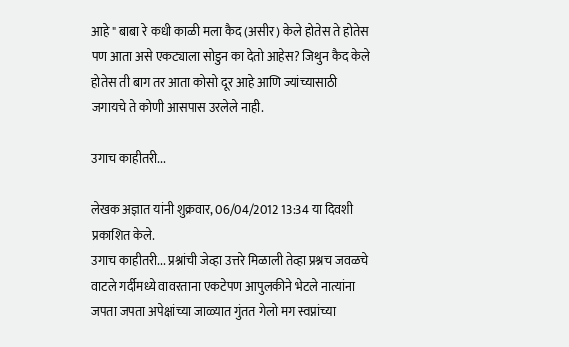आहे " बाबा रे कधी काळी मला कैद (असीर) केले होतेस ते होतेस पण आता असे एकट्याला सोडुन का देतो आहेस? जिथुन कैद केले होतेस ती बाग तर आता कोसो दूर आहे आणि ज्यांच्यासाठी जगायचे ते कोणी आसपास उरलेले नाही.

उगाच काहीतरी...

लेखक अज्ञात यांनी शुक्रवार, 06/04/2012 13:34 या दिवशी प्रकाशित केले.
उगाच काहीतरी... प्रश्नांची जेव्हा उत्तरे मिळाली तेव्हा प्रश्नच जवळचे वाटले गर्दीमध्ये वावरताना एकटेपण आपुलकीने भेटले नात्यांना जपता जपता अपेक्षांच्या जाळ्यात गुंतत गेलो मग स्वप्नांच्या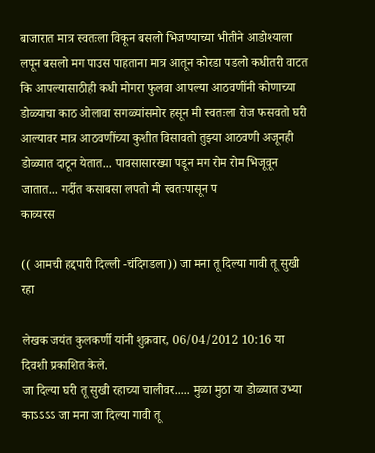बाजारात मात्र स्वतःला विकून बसलो भिजण्याच्या भीतीने आडोश्याला लपून बसलो मग पाउस पाहताना मात्र आतून कोरडा पडलो कधीतरी वाटत कि आपल्यासाठीही कधी मोगरा फुलवा आपल्या आठवणींनी कोणाच्या डोळ्याचा काठ ओलावा सगळ्यांसमोर हसून मी स्वतःला रोज फसवतो घरी आल्यावर मात्र आठवणींच्या कुशीत विसावतो तुझ्या आठवणी अजूनही डोळ्यात दाटून येतात... पावसासारख्या पडून मग रोम रोम भिजूवून जातात... गर्दीत कसाबसा लपतो मी स्वतःपासून प
काव्यरस

(( आमची हद्दपारी दिल्ली -चंदिगडला)) जा मना तू दिल्या गावी तू सुखी रहा

लेखक जयंत कुलकर्णी यांनी शुक्रवार, 06/04/2012 10:16 या दिवशी प्रकाशित केले.
जा दिल्या घरी तू सुखी रहाच्या चालीवर..... मुळा मुठा या डोळ्यात उभ्या काऽऽऽऽ जा मना जा दिल्या गावी तू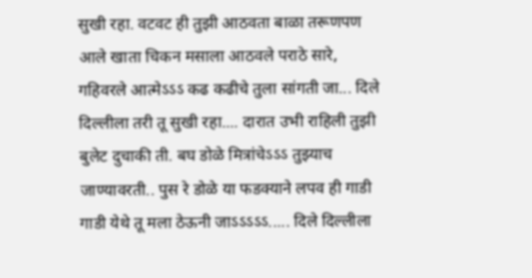सुखी रहा. वटवट ही तुझी आठवता बाळा तरूणपण आले खाता चिकन मसाला आठवले पराठे सारे, गहिवरले आत्मेऽऽऽ कढ कढीचे तुला सांगती जा... दिले दिल्लीला तरी तू सुखी रहा.... दारात उभी राहिली तुझी बुलेट दुचाकी ती. बघ डोळे मित्रांचेऽऽऽ तुझ्याच जाण्यावरती.. पुस रे डोळे या फडक्याने लपव ही गाडी गाडी येथे तू मला ठेऊनी जाऽऽऽऽऽ..... दिले दिल्लीला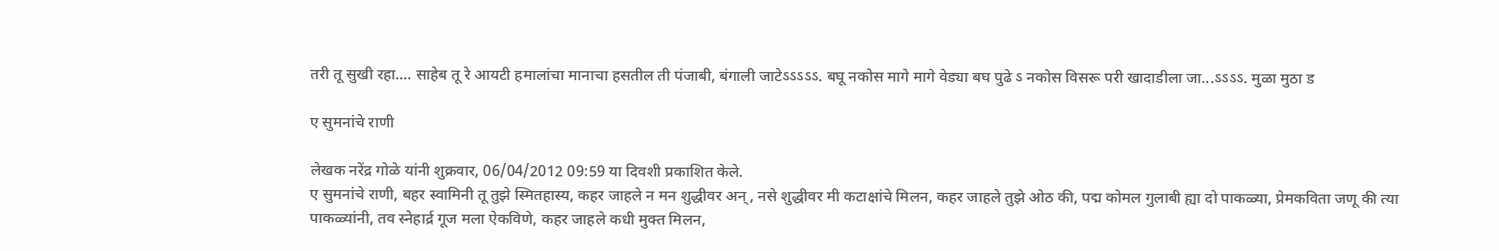तरी तू सुखी रहा.... साहेब तू रे आयटी हमालांचा मानाचा हसतील ती पंजाबी, बंगाली जाटेऽऽऽऽऽ. बघू नकोस मागे मागे वेड्या बघ पुढे ऽ नकोस विसरू परी खादाडीला जा...ऽऽऽऽ. मुळा मुठा ड

ए सुमनांचे राणी

लेखक नरेंद्र गोळे यांनी शुक्रवार, 06/04/2012 09:59 या दिवशी प्रकाशित केले.
ए सुमनांचे राणी, बहर स्वामिनी तू तुझे स्मितहास्य, कहर जाहले न मन शुद्धीवर अन्, नसे शुद्धीवर मी कटाक्षांचे मिलन, कहर जाहले तुझे ओठ की, पद्म कोमल गुलाबी ह्या दो पाकळ्या, प्रेमकविता जणू की त्या पाकळ्यांनी, तव स्नेहार्द्र गूज मला ऐकविणे, कहर जाहले कधी मुक्त मिलन,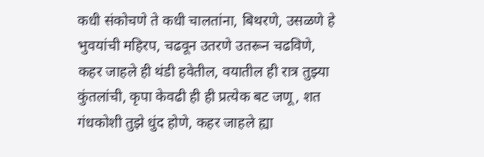कधी संकोचणे ते कधी चालतांना, बिथरणे, उसळणे हे भुवयांची महिरप, चढवून उतरणे उतरून चढविणे, कहर जाहले ही थंडी हवेतील, वयातील ही रात्र तुझ्या कुंतलांची, कृपा केवढी ही ही प्रत्येक बट जणू, शत गंधकोशी तुझे धुंद होणे, कहर जाहले ह्या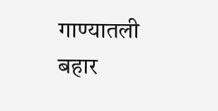गाण्यातली बहार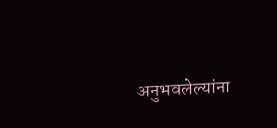अनुभवलेल्यांना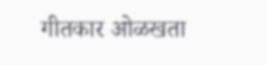गीतकार ओळखता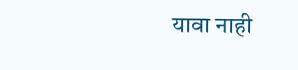यावा नाही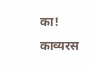का!
काव्यरस